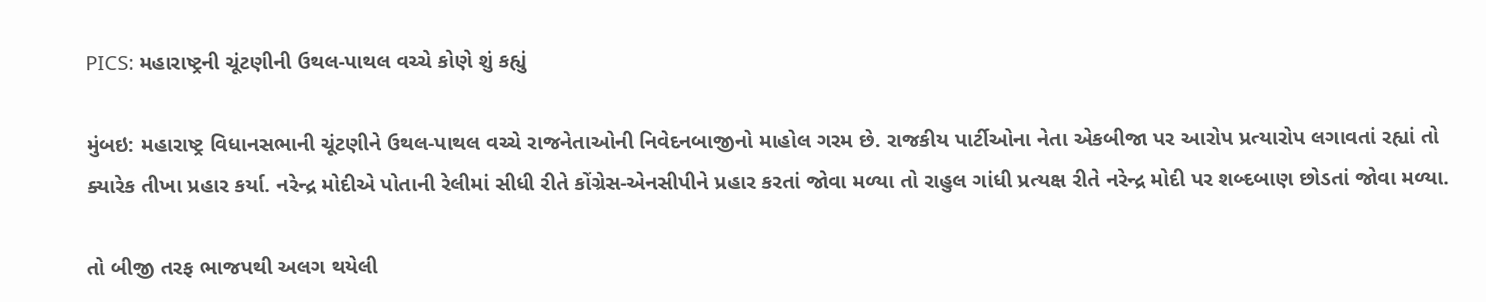PICS: મહારાષ્ટ્રની ચૂંટણીની ઉથલ-પાથલ વચ્ચે કોણે શું કહ્યું

મુંબઇ: મહારાષ્ટ્ર વિધાનસભાની ચૂંટણીને ઉથલ-પાથલ વચ્ચે રાજનેતાઓની નિવેદનબાજીનો માહોલ ગરમ છે. રાજકીય પાર્ટીઓના નેતા એકબીજા પર આરોપ પ્રત્યારોપ લગાવતાં રહ્યાં તો ક્યારેક તીખા પ્રહાર કર્યા. નરેન્દ્ર મોદીએ પોતાની રેલીમાં સીધી રીતે કોંગ્રેસ-એનસીપીને પ્રહાર કરતાં જોવા મળ્યા તો રાહુલ ગાંધી પ્રત્યક્ષ રીતે નરેન્દ્ર મોદી પર શબ્દબાણ છોડતાં જોવા મળ્યા.

તો બીજી તરફ ભાજપથી અલગ થયેલી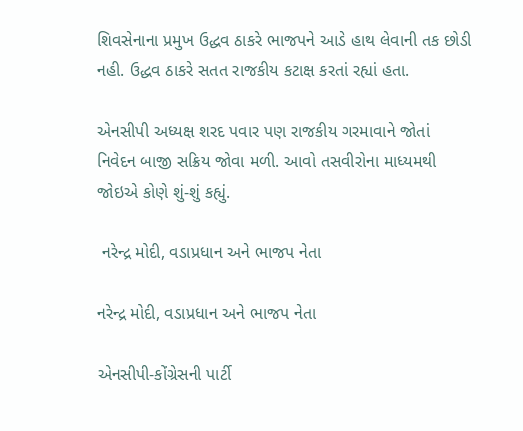શિવસેનાના પ્રમુખ ઉદ્ધવ ઠાકરે ભાજપને આડે હાથ લેવાની તક છોડી નહી. ઉદ્ધવ ઠાકરે સતત રાજકીય કટાક્ષ કરતાં રહ્યાં હતા.

એનસીપી અધ્યક્ષ શરદ પવાર પણ રાજકીય ગરમાવાને જોતાં નિવેદન બાજી સક્રિય જોવા મળી. આવો તસવીરોના માધ્યમથી જોઇએ કોણે શું-શું કહ્યું.

 નરેન્દ્ર મોદી, વડાપ્રધાન અને ભાજપ નેતા

નરેન્દ્ર મોદી, વડાપ્રધાન અને ભાજપ નેતા

એનસીપી-કોંગ્રેસની પાર્ટી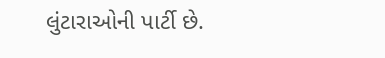લુંટારાઓની પાર્ટી છે.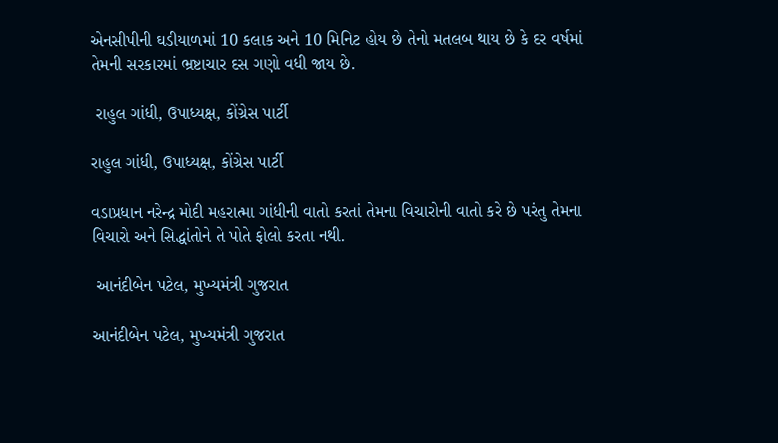એનસીપીની ઘડીયાળમાં 10 કલાક અને 10 મિનિટ હોય છે તેનો મતલબ થાય છે કે દર વર્ષમાં તેમની સરકારમાં ભ્રષ્ટાચાર દસ ગણો વધી જાય છે.

 રાહુલ ગાંધી, ઉપાધ્યક્ષ, કોંગ્રેસ પાર્ટી

રાહુલ ગાંધી, ઉપાધ્યક્ષ, કોંગ્રેસ પાર્ટી

વડાપ્રધાન નરેન્દ્ર મોદી મહરાત્મા ગાંધીની વાતો કરતાં તેમના વિચારોની વાતો કરે છે પરંતુ તેમના વિચારો અને સિદ્ધાંતોને તે પોતે ફોલો કરતા નથી.

 આનંદીબેન પટેલ, મુખ્યમંત્રી ગુજરાત

આનંદીબેન પટેલ, મુખ્યમંત્રી ગુજરાત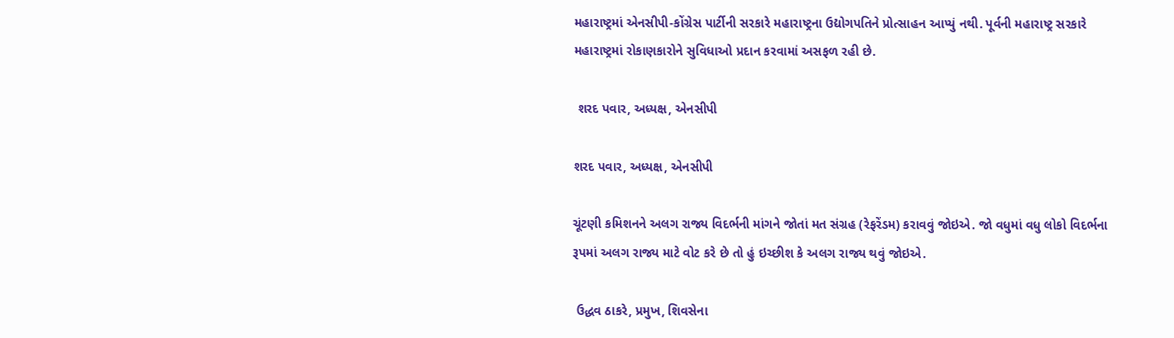મહારાષ્ટ્રમાં એનસીપી-કોંગ્રેસ પાર્ટીની સરકારે મહારાષ્ટ્રના ઉદ્યોગપતિને પ્રોત્સાહન આપ્યું નથી. પૂર્વની મહારાષ્ટ્ર સરકારે મહારાષ્ટ્રમાં રોકાણકારોને સુવિધાઓ પ્રદાન કરવામાં અસફળ રહી છે.

 શરદ પવાર, અધ્યક્ષ, એનસીપી

શરદ પવાર, અધ્યક્ષ, એનસીપી

ચૂંટણી કમિશનને અલગ રાજ્ય વિદર્ભની માંગને જોતાં મત સંગ્રહ (રેફરેંડમ) કરાવવું જોઇએ. જો વધુમાં વધુ લોકો વિદર્ભના રૂપમાં અલગ રાજ્ય માટે વોટ કરે છે તો હું ઇચ્છીશ કે અલગ રાજ્ય થવું જોઇએ.

 ઉદ્ધવ ઠાકરે, પ્રમુખ, શિવસેના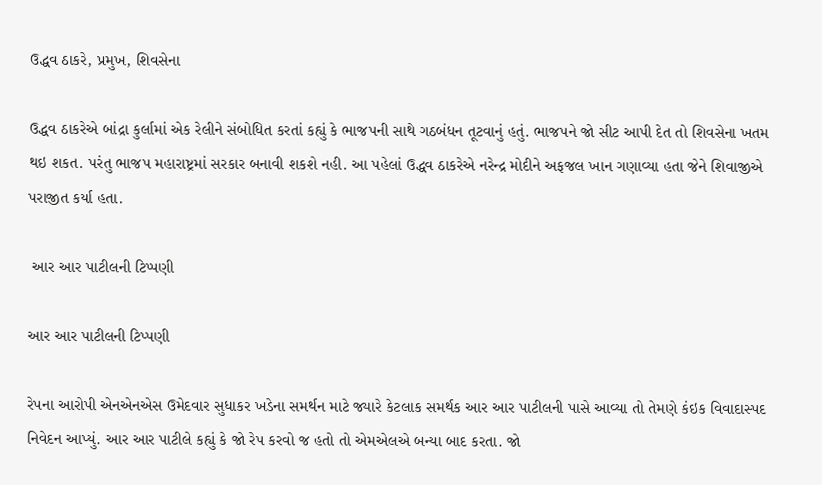ઉદ્ધવ ઠાકરે, પ્રમુખ, શિવસેના

ઉદ્ધવ ઠાકરેએ બાંદ્રા કુર્લામાં એક રેલીને સંબોધિત કરતાં કહ્યું કે ભાજપની સાથે ગઠબંધન તૂટવાનું હતું. ભાજપને જો સીટ આપી દેત તો શિવસેના ખતમ થઇ શકત. પરંતુ ભાજપ મહારાષ્ટ્રમાં સરકાર બનાવી શકશે નહી. આ પહેલાં ઉદ્ધવ ઠાકરેએ નરેન્દ્ર મોદીને અફજલ ખાન ગણાવ્યા હતા જેને શિવાજીએ પરાજીત કર્યા હતા.

 આર આર પાટીલની ટિપ્પણી

આર આર પાટીલની ટિપ્પણી

રેપના આરોપી એનએનએસ ઉમેદવાર સુધાકર ખડેના સમર્થન માટે જ્યારે કેટલાક સમર્થક આર આર પાટીલની પાસે આવ્યા તો તેમણે કંઇક વિવાદાસ્પદ નિવેદન આપ્યું. આર આર પાટીલે કહ્યું કે જો રેપ કરવો જ હતો તો એમએલએ બન્યા બાદ કરતા. જો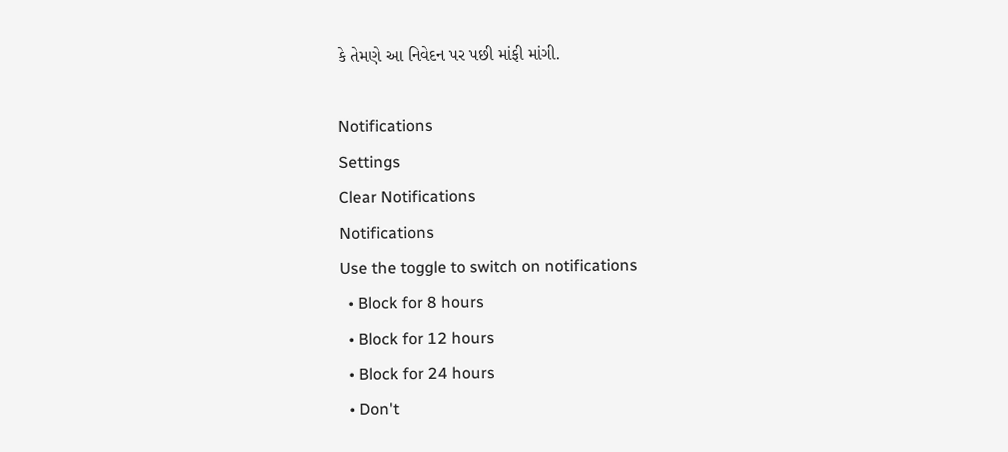કે તેમણે આ નિવેદન પર પછી માંફી માંગી.

Notifications
Settings
Clear Notifications
Notifications
Use the toggle to switch on notifications
  • Block for 8 hours
  • Block for 12 hours
  • Block for 24 hours
  • Don't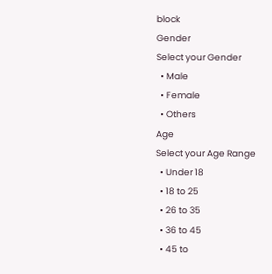block
Gender
Select your Gender
  • Male
  • Female
  • Others
Age
Select your Age Range
  • Under 18
  • 18 to 25
  • 26 to 35
  • 36 to 45
  • 45 to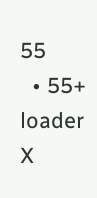55
  • 55+
loader
X